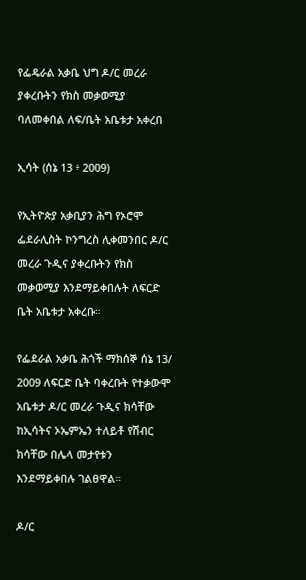የፌዴራል አቃቤ ህግ ዶ/ር መረራ ያቀረቡትን የክስ መቃወሚያ ባለመቀበል ለፍ/ቤት አቤቱታ አቀረበ

ኢሳት (ሰኔ 13 ፥ 2009)

የኢትዮጵያ አቃቢያን ሕግ የኦሮሞ ፌደራሊስት ኮንግረስ ሊቀመንበር ዶ/ር መረራ ጉዲና ያቀረቡትን የክስ መቃወሚያ እንደማይቀበሉት ለፍርድ ቤት አቤቱታ አቀረቡ።

የፌደራል አቃቤ ሕጎች ማክሰኞ ሰኔ 13/ 2009 ለፍርድ ቤት ባቀረቡት የተቃውሞ አቤቱታ ዶ/ር መረራ ጉዲና ክሳቸው ከኢሳትና ኦኤምኤን ተለይቶ የሽብር ክሳቸው በሌላ መታየቱን እንደማይቀበሉ ገልፀዋል።

ዶ/ር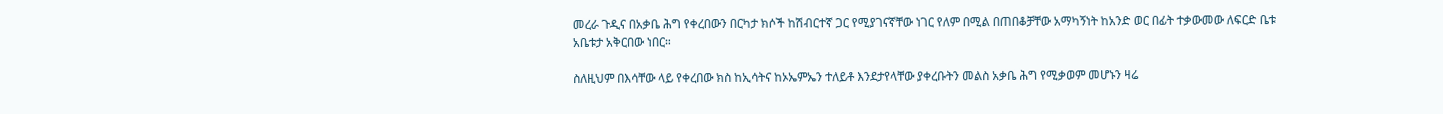መረራ ጉዲና በአቃቤ ሕግ የቀረበውን በርካታ ክሶች ከሽብርተኛ ጋር የሚያገናኛቸው ነገር የለም በሚል በጠበቆቻቸው አማካኝነት ከአንድ ወር በፊት ተቃውመው ለፍርድ ቤቱ አቤቱታ አቅርበው ነበር።

ስለዚህም በእሳቸው ላይ የቀረበው ክስ ከኢሳትና ከኦኤምኤን ተለይቶ እንደታየላቸው ያቀረቡትን መልስ አቃቤ ሕግ የሚቃወም መሆኑን ዛሬ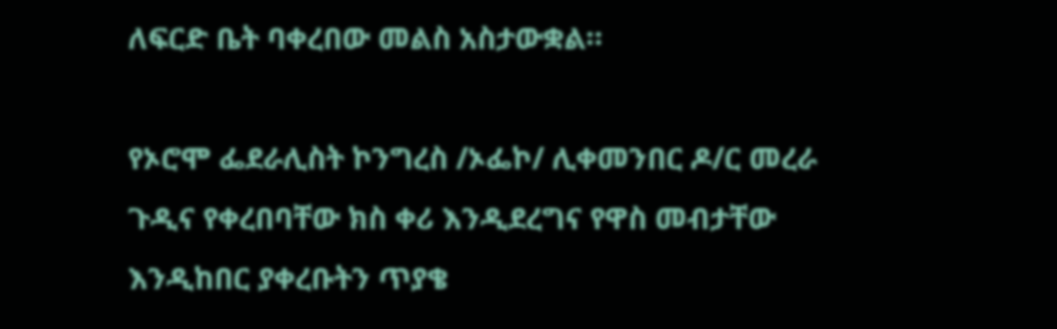ለፍርድ ቤት ባቀረበው መልስ አስታውቋል።

የኦሮሞ ፌደራሊስት ኮንግረስ /ኦፌኮ/ ሊቀመንበር ዶ/ር መረራ ጉዲና የቀረበባቸው ክስ ቀሪ እንዲደረግና የዋስ መብታቸው እንዲከበር ያቀረቡትን ጥያቄ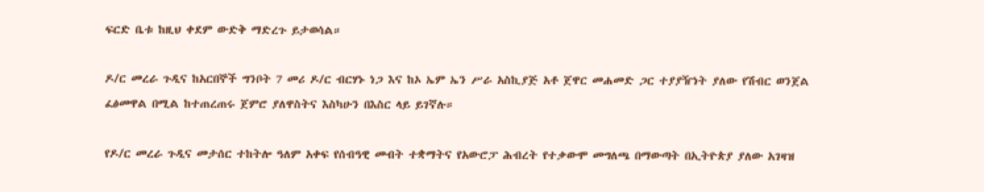ፍርድ ቤቱ ከዚህ ቀደም ውድቅ ማድረጉ ይታወሳል።

ዶ/ር መረራ ጉዲና ከአርበኞች ግንቦት 7 መሪ ዶ/ር ብርሃኑ ነጋ እና ከኦ ኤም ኤን ሥራ አስኪያጅ አቶ ጀዋር መሐመድ ጋር ተያያዥነት ያለው የሽብር ወንጀል ፈፅመዋል በሚል ከተጠረጠሩ ጀምሮ ያለዋስትና እስካሁን በእስር ላይ ይገኛሉ።

የዶ/ር መረራ ጉዲና መታሰር ተከትሎ ዓለም አቀፍ የሰብዓዊ መብት ተቋማትና የአውሮፓ ሕብረት የተቃውሞ መግለጫ በማውጣት በኢትዮጵያ ያለው አገዛዝ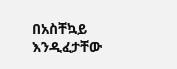በአስቸኳይ እንዲፈታቸው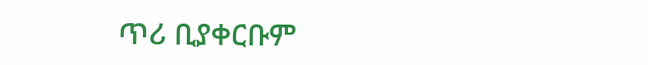ጥሪ ቢያቀርቡም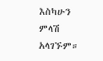እስካሁን ምላሽ አላገኙም።